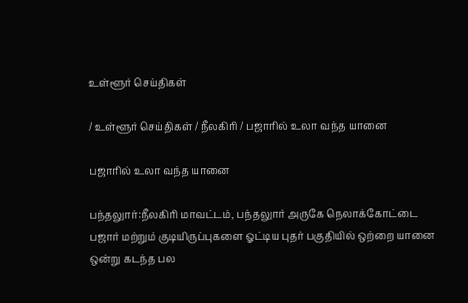உள்ளூர் செய்திகள்

/ உள்ளூர் செய்திகள் / நீலகிரி / பஜாரில் உலா வந்த யானை

பஜாரில் உலா வந்த யானை

பந்தலுார்:நீலகிரி மாவட்டம், பந்தலுார் அருகே நெலாக்கோட்டை பஜார் மற்றும் குடியிருப்புகளை ஓட்டிய புதர் பகுதியில் ஒற்றை யானை ஒன்று கடந்த பல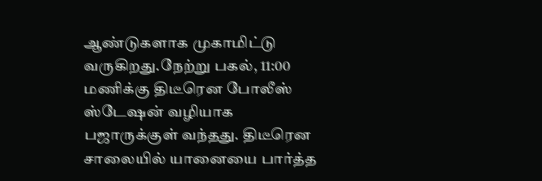ஆண்டுகளாக முகாமிட்டு வருகிறது.நேற்று பகல், 11:00 மணிக்கு திடீரென போலீஸ் ஸ்டேஷன் வழியாக பஜாருக்குள் வந்தது. திடீரென சாலையில் யானையை பார்த்த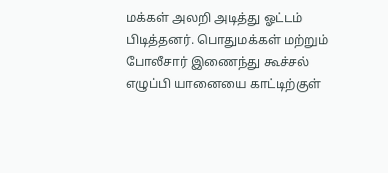மக்கள் அலறி அடித்து ஓட்டம் பிடித்தனர். பொதுமக்கள் மற்றும் போலீசார் இணைந்து கூச்சல் எழுப்பி யானையை காட்டிற்குள்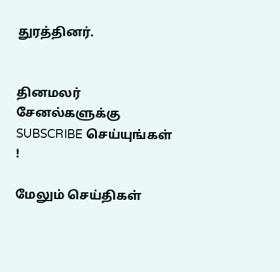துரத்தினர்.


தினமலர் சேனல்களுக்கு SUBSCRIBE செய்யுங்கள் !

மேலும் செய்திகள்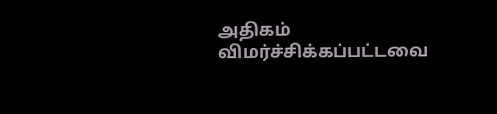அதிகம் விமர்ச்சிக்கப்பட்டவை